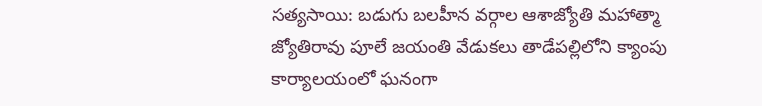సత్యసాయి: బడుగు బలహీన వర్గాల ఆశాజ్యోతి మహాత్మా జ్యోతిరావు పూలే జయంతి వేడుకలు తాడేపల్లిలోని క్యాంపు కార్యాలయంలో ఘనంగా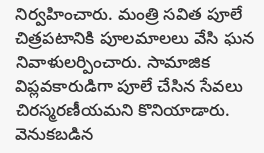నిర్వహించారు. మంత్రి సవిత పూలే చిత్రపటానికి పూలమాలలు వేసి ఘన నివాళులర్పించారు. సామాజిక విప్లవకారుడిగా పూలే చేసిన సేవలు చిరస్మరణీయమని కొనియాడారు. వెనుకబడిన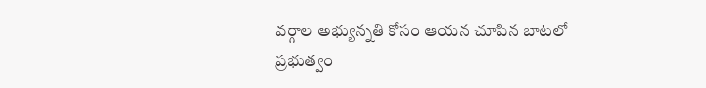వర్గాల అభ్యున్నతి కోసం ఆయన చూపిన బాటలో ప్రభుత్వం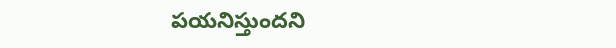పయనిస్తుందని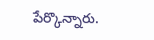పేర్కొన్నారు.